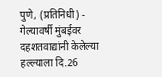पुणे, (प्रतिनिधी) - गेल्यावर्षी मुंबईवर दहशतवाद्यांनी केलेल्या हल्ल्याला दि.26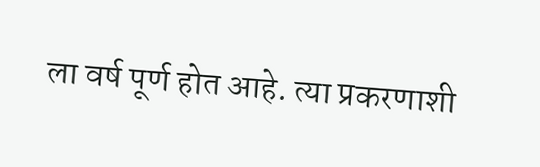ला वर्ष पूर्ण होत आहे. त्या प्रकरणाशी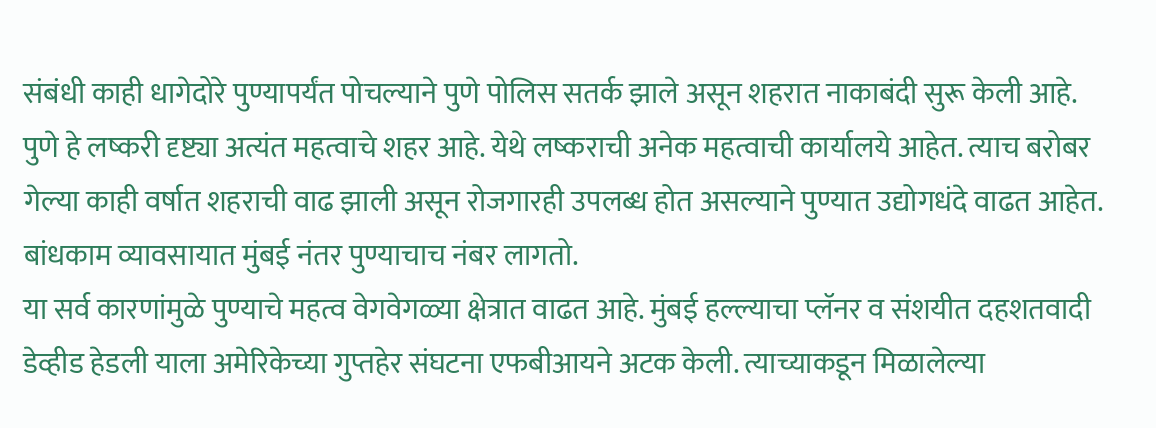संबंधी काही धागेदोरे पुण्यापर्यंत पोचल्याने पुणे पोलिस सतर्क झाले असून शहरात नाकाबंदी सुरू केली आहे.
पुणे हे लष्करी दृष्ट्या अत्यंत महत्वाचे शहर आहे. येथे लष्कराची अनेक महत्वाची कार्यालये आहेत. त्याच बरोबर गेल्या काही वर्षात शहराची वाढ झाली असून रोजगारही उपलब्ध होत असल्याने पुण्यात उद्योगधंदे वाढत आहेत. बांधकाम व्यावसायात मुंबई नंतर पुण्याचाच नंबर लागतो.
या सर्व कारणांमुळे पुण्याचे महत्व वेगवेगळ्या क्षेत्रात वाढत आहे. मुंबई हल्ल्याचा प्लॅनर व संशयीत दहशतवादी डेव्हीड हेडली याला अमेरिकेच्या गुप्तहेर संघटना एफबीआयने अटक केली. त्याच्याकडून मिळालेल्या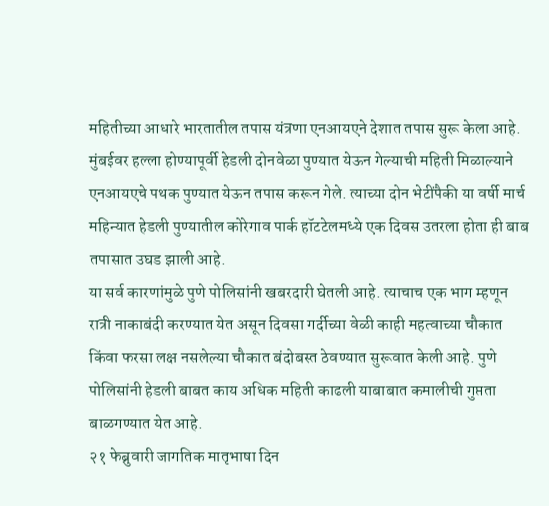महितीच्या आधारे भारतातील तपास यंत्रणा एनआयएने देशात तपास सुरू केला आहे.
मुंबईवर हल्ला होण्यापूर्वी हेडली दोनवेळा पुण्यात येऊन गेल्याची महिती मिळाल्याने एनआयएचे पथक पुण्यात येऊन तपास करून गेले. त्याच्या दोन भेटींपैकी या वर्षी मार्च महिन्यात हेडली पुण्यातील कोरेगाव पार्क हॉटटेलमध्ये एक दिवस उतरला होता ही बाब तपासात उघड झाली आहे.
या सर्व कारणांमुळे पुणे पोलिसांनी खबरदारी घेतली आहे. त्याचाच एक भाग म्हणून रात्री नाकाबंदी करण्यात येत असून दिवसा गर्दीच्या वेळी काही महत्वाच्या चौकात किंवा फरसा लक्ष नसलेल्या चौकात बंदोबस्त ठेवण्यात सुरूवात केली आहे. पुणे पोलिसांनी हेडली बाबत काय अधिक महिती काढली याबाबात कमालीची गुप्तता बाळगण्यात येत आहे.
२१ फेब्रुवारी जागतिक मातृभाषा दिन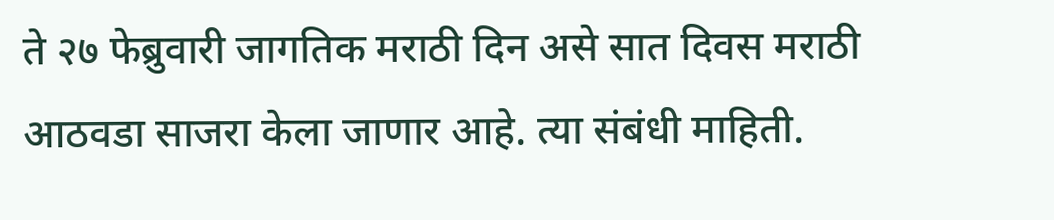ते २७ फेब्रुवारी जागतिक मराठी दिन असे सात दिवस मराठी आठवडा साजरा केला जाणार आहे. त्या संबंधी माहिती.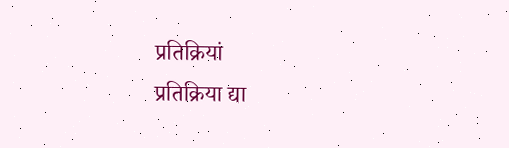प्रतिक्रियां
प्रतिक्रिया द्या